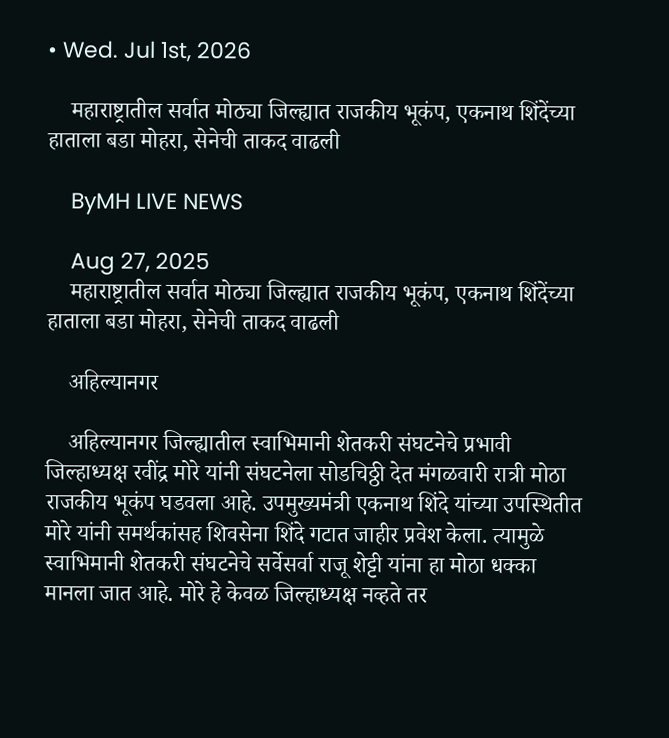• Wed. Jul 1st, 2026

    महाराष्ट्रातील सर्वात मोठ्या जिल्ह्यात राजकीय भूकंप, एकनाथ शिंदेंच्या हाताला बडा मोहरा, सेनेची ताकद वाढली

    ByMH LIVE NEWS

    Aug 27, 2025
    महाराष्ट्रातील सर्वात मोठ्या जिल्ह्यात राजकीय भूकंप, एकनाथ शिंदेंच्या हाताला बडा मोहरा, सेनेची ताकद वाढली

    अहिल्यानगर

    अहिल्यानगर जिल्ह्यातील स्वाभिमानी शेतकरी संघटनेचे प्रभावी जिल्हाध्यक्ष रवींद्र मोरे यांनी संघटनेला सोडचिठ्ठी देत मंगळवारी रात्री मोठा राजकीय भूकंप घडवला आहे. उपमुख्यमंत्री एकनाथ शिंदे यांच्या उपस्थितीत मोरे यांनी समर्थकांसह शिवसेना शिंदे गटात जाहीर प्रवेश केला. त्यामुळे स्वाभिमानी शेतकरी संघटनेचे सर्वेसर्वा राजू शेट्टी यांना हा मोठा धक्का मानला जात आहे. मोरे हे केवळ जिल्हाध्यक्ष नव्हते तर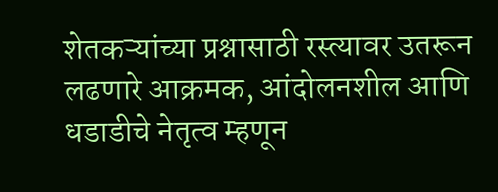शेतकऱ्यांच्या प्रश्नासाठी रस्त्यावर उतरून लढणारे आक्रमक, आंदोलनशील आणि धडाडीचे नेतृत्व म्हणून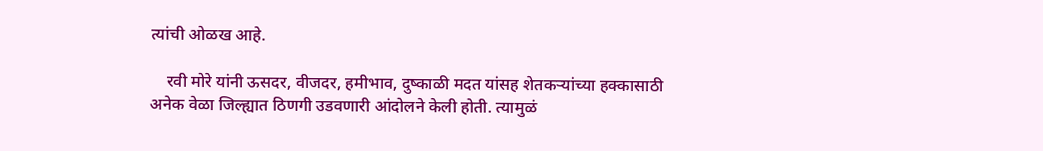त्यांची ओळख आहे.

    रवी मोरे यांनी ऊसदर, वीजदर, हमीभाव, दुष्काळी मदत यांसह शेतकऱ्यांच्या हक्कासाठी अनेक वेळा जिल्ह्यात ठिणगी उडवणारी आंदोलने केली होती. त्यामुळं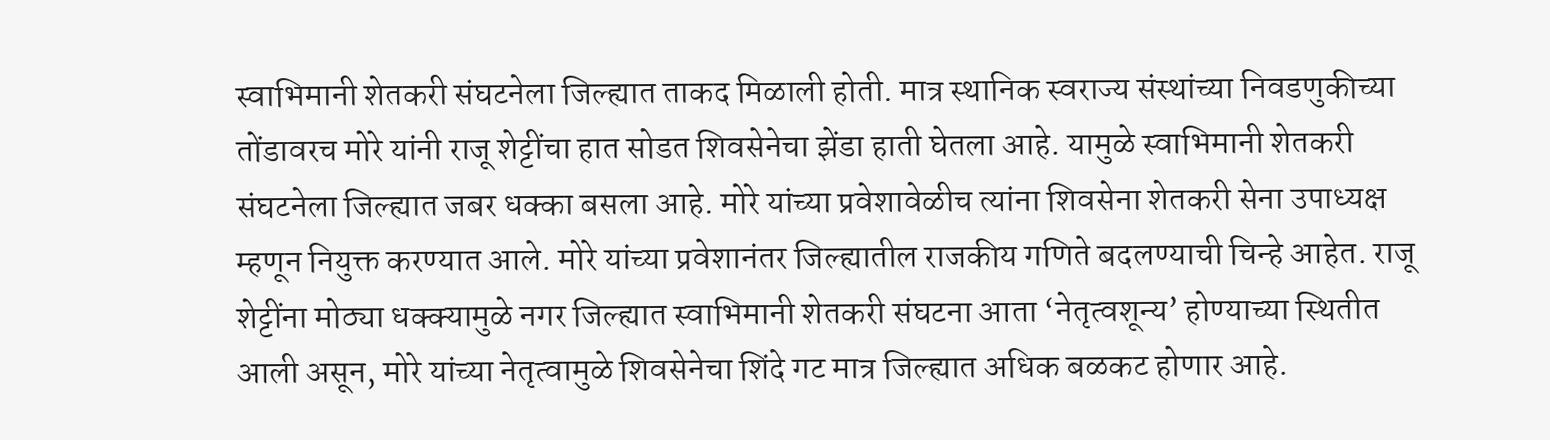स्वाभिमानी शेतकरी संघटनेला जिल्ह्यात ताकद मिळाली होती. मात्र स्थानिक स्वराज्य संस्थांच्या निवडणुकीच्या तोंडावरच मोरे यांनी राजू शेट्टींचा हात सोडत शिवसेनेचा झेंडा हाती घेतला आहे. यामुळे स्वाभिमानी शेतकरी संघटनेला जिल्ह्यात जबर धक्का बसला आहे. मोरे यांच्या प्रवेशावेळीच त्यांना शिवसेना शेतकरी सेना उपाध्यक्ष म्हणून नियुक्त करण्यात आले. मोरे यांच्या प्रवेशानंतर जिल्ह्यातील राजकीय गणिते बदलण्याची चिन्हे आहेत. राजू शेट्टींना मोठ्या धक्क्यामुळे नगर जिल्ह्यात स्वाभिमानी शेतकरी संघटना आता ‘नेतृत्वशून्य’ होण्याच्या स्थितीत आली असून, मोरे यांच्या नेतृत्वामुळे शिवसेनेचा शिंदे गट मात्र जिल्ह्यात अधिक बळकट होणार आहे.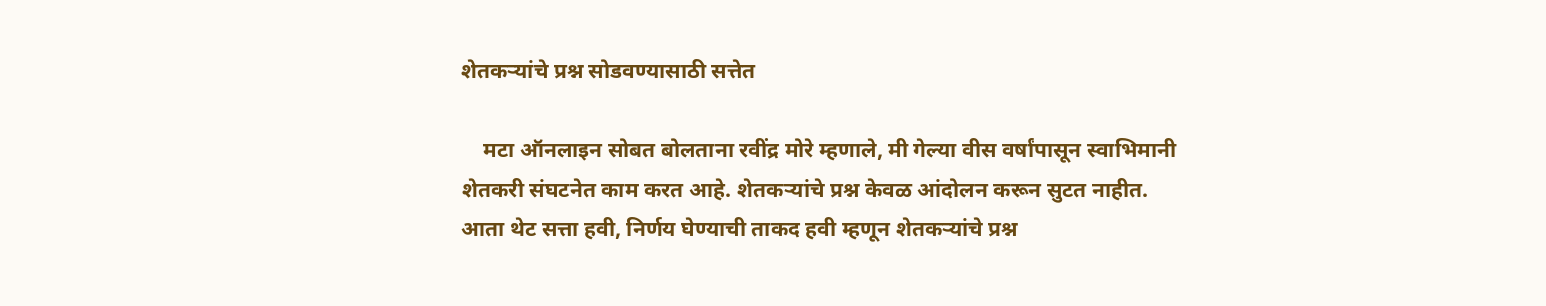शेतकऱ्यांचे प्रश्न सोडवण्यासाठी सत्तेत

    मटा ऑनलाइन सोबत बोलताना रवींद्र मोरे म्हणाले, मी गेल्या वीस वर्षांपासून स्वाभिमानी शेतकरी संघटनेत काम करत आहे. शेतकऱ्यांचे प्रश्न केवळ आंदोलन करून सुटत नाहीत. आता थेट सत्ता हवी, निर्णय घेण्याची ताकद हवी म्हणून शेतकऱ्यांचे प्रश्न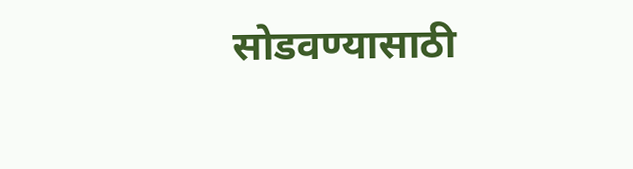सोडवण्यासाठी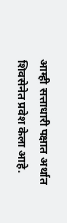आम्ही सत्ताधारी पक्षात अर्थात शिवसेनेत प्रवेश केला आहे.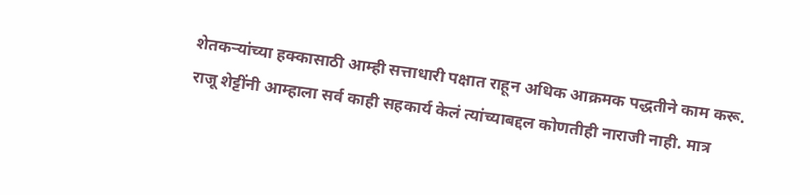शेतकऱ्यांच्या हक्कासाठी आम्ही सत्ताधारी पक्षात राहून अधिक आक्रमक पद्धतीने काम करू. राजू शेट्टींनी आम्हाला सर्व काही सहकार्य केलं त्यांच्याबद्दल कोणतीही नाराजी नाही. मात्र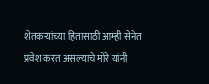शेतकऱ्यांच्या हितासाठी आम्ही सेनेत प्रवेश करत असल्याचे मोरे यांनी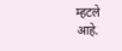म्हटले आहे.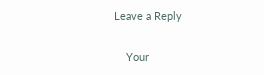Leave a Reply

    Your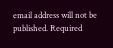email address will not be published. Required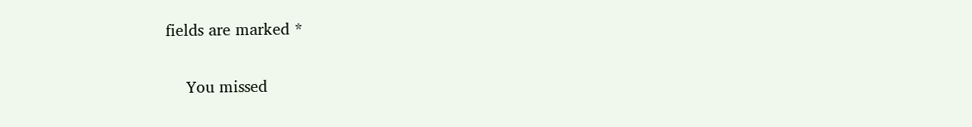fields are marked *

    You missed